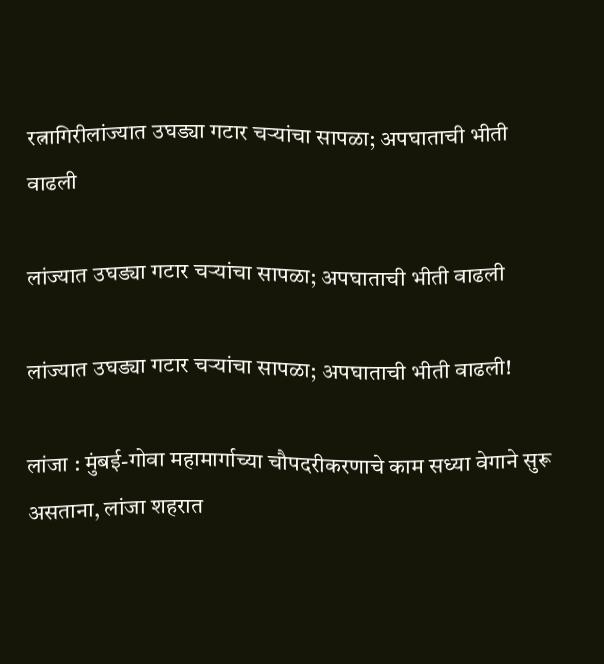रत्नागिरीलांज्यात उघड्या गटार चऱ्यांचा सापळा; अपघाताची भीती वाढली

लांज्यात उघड्या गटार चऱ्यांचा सापळा; अपघाताची भीती वाढली

लांज्यात उघड्या गटार चऱ्यांचा सापळा; अपघाताची भीती वाढली!

लांजा : मुंबई-गोवा महामार्गाच्या चौपदरीकरणाचे काम सध्या वेगाने सुरू असताना, लांजा शहरात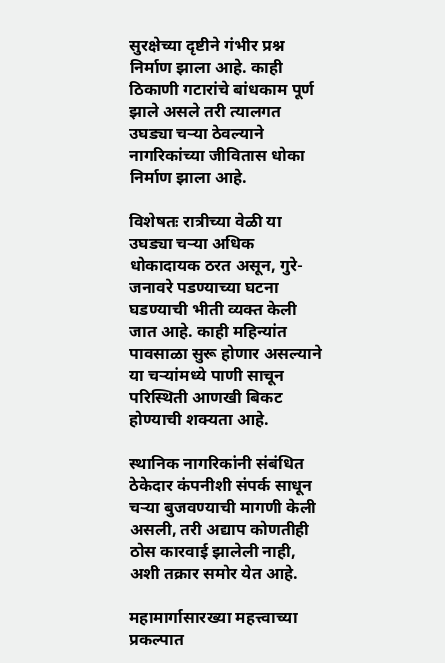सुरक्षेच्या दृष्टीने गंभीर प्रश्न निर्माण झाला आहे. काही ठिकाणी गटारांचे बांधकाम पूर्ण झाले असले तरी त्यालगत उघड्या चऱ्या ठेवल्याने नागरिकांच्या जीवितास धोका निर्माण झाला आहे.

विशेषतः रात्रीच्या वेळी या उघड्या चऱ्या अधिक धोकादायक ठरत असून, गुरे-जनावरे पडण्याच्या घटना घडण्याची भीती व्यक्त केली जात आहे. काही महिन्यांत पावसाळा सुरू होणार असल्याने या चऱ्यांमध्ये पाणी साचून परिस्थिती आणखी बिकट होण्याची शक्यता आहे.

स्थानिक नागरिकांनी संबंधित ठेकेदार कंपनीशी संपर्क साधून चऱ्या बुजवण्याची मागणी केली असली, तरी अद्याप कोणतीही ठोस कारवाई झालेली नाही, अशी तक्रार समोर येत आहे.

महामार्गासारख्या महत्त्वाच्या प्रकल्पात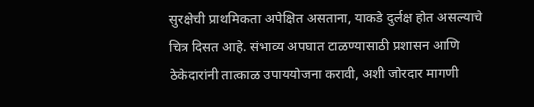सुरक्षेची प्राथमिकता अपेक्षित असताना, याकडे दुर्लक्ष होत असल्याचे चित्र दिसत आहे. संभाव्य अपघात टाळण्यासाठी प्रशासन आणि ठेकेदारांनी तात्काळ उपाययोजना करावी, अशी जोरदार मागणी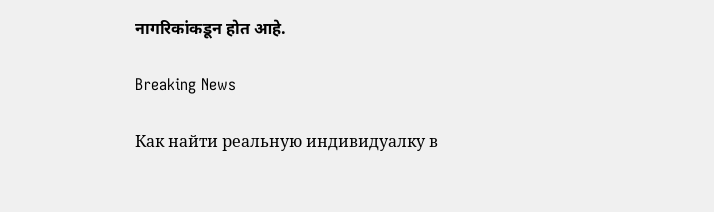नागरिकांकडून होत आहे.

Breaking News

Как найти реальную индивидуалку в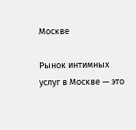Москве

Рынок интимных услуг в Москве — это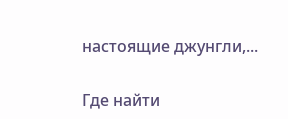настоящие джунгли,...

Где найти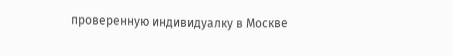проверенную индивидуалку в Москве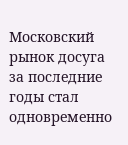Московский рынок досуга за последние годы стал одновременно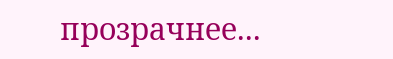прозрачнее...